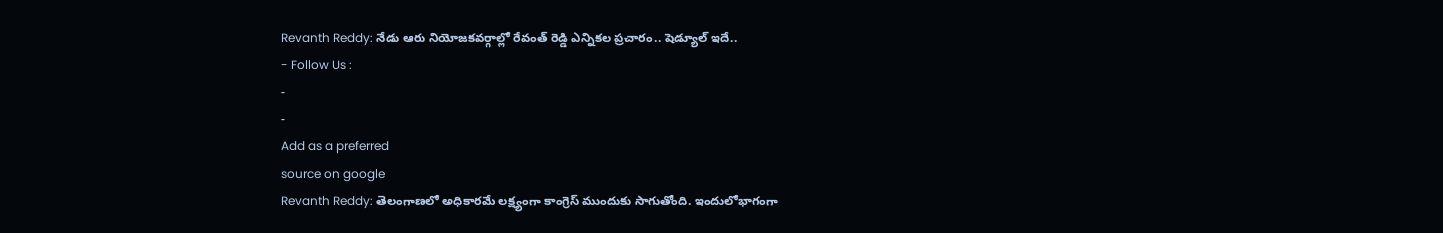Revanth Reddy: నేడు ఆరు నియోజకవర్గాల్లో రేవంత్ రెడ్డి ఎన్నికల ప్రచారం.. షెడ్యూల్ ఇదే..
- Follow Us :
-
-
Add as a preferred
source on google
Revanth Reddy: తెలంగాణలో అధికారమే లక్ష్యంగా కాంగ్రెస్ ముందుకు సాగుతోంది. ఇందులోభాగంగా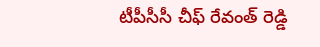టీపీసీసీ చీఫ్ రేవంత్ రెడ్డి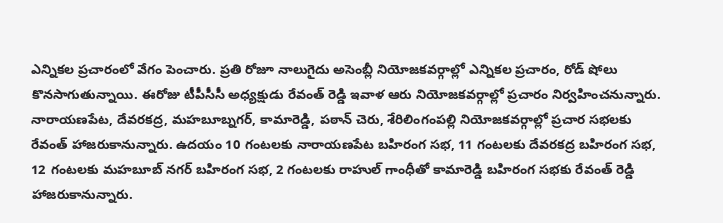ఎన్నికల ప్రచారంలో వేగం పెంచారు. ప్రతి రోజూ నాలుగైదు అసెంబ్లీ నియోజకవర్గాల్లో ఎన్నికల ప్రచారం, రోడ్ షోలు కొనసాగుతున్నాయి. ఈరోజు టీపీసీసీ అధ్యక్షుడు రేవంత్ రెడ్డి ఇవాళ ఆరు నియోజకవర్గాల్లో ప్రచారం నిర్వహించనున్నారు. నారాయణపేట, దేవరకద్ర, మహబూబ్నగర్, కామారెడ్డి, పఠాన్ చెరు, శేరిలింగంపల్లి నియోజకవర్గాల్లో ప్రచార సభలకు రేవంత్ హాజరుకానున్నారు. ఉదయం 10 గంటలకు నారాయణపేట బహిరంగ సభ, 11 గంటలకు దేవరకద్ర బహిరంగ సభ, 12 గంటలకు మహబూబ్ నగర్ బహిరంగ సభ, 2 గంటలకు రాహుల్ గాంధీతో కామారెడ్డి బహిరంగ సభకు రేవంత్ రెడ్డి హాజరుకానున్నారు.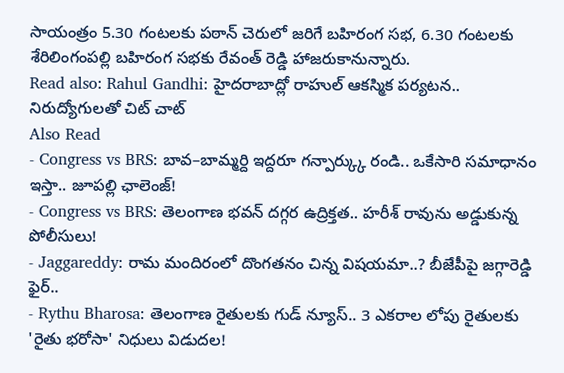సాయంత్రం 5.30 గంటలకు పఠాన్ చెరులో జరిగే బహిరంగ సభ, 6.30 గంటలకు శేరిలింగంపల్లి బహిరంగ సభకు రేవంత్ రెడ్డి హాజరుకానున్నారు.
Read also: Rahul Gandhi: హైదరాబాద్లో రాహుల్ ఆకస్మిక పర్యటన.. నిరుద్యోగులతో చిట్ చాట్
Also Read
- Congress vs BRS: బావ–బామ్మర్ది ఇద్దరూ గన్పార్క్కు రండి.. ఒకేసారి సమాధానం ఇస్తా.. జూపల్లి ఛాలెంజ్!
- Congress vs BRS: తెలంగాణ భవన్ దగ్గర ఉద్రిక్తత.. హరీశ్ రావును అడ్డుకున్న పోలీసులు!
- Jaggareddy: రామ మందిరంలో దొంగతనం చిన్న విషయమా..? బీజేపీపై జగ్గారెడ్డి ఫైర్..
- Rythu Bharosa: తెలంగాణ రైతులకు గుడ్ న్యూస్.. 3 ఎకరాల లోపు రైతులకు 'రైతు భరోసా' నిధులు విడుదల!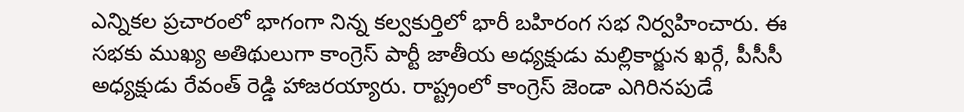ఎన్నికల ప్రచారంలో భాగంగా నిన్న కల్వకుర్తిలో భారీ బహిరంగ సభ నిర్వహించారు. ఈ సభకు ముఖ్య అతిథులుగా కాంగ్రెస్ పార్టీ జాతీయ అధ్యక్షుడు మల్లికార్జున ఖర్గే, పీసీసీ అధ్యక్షుడు రేవంత్ రెడ్డి హాజరయ్యారు. రాష్ట్రంలో కాంగ్రెస్ జెండా ఎగిరినపుడే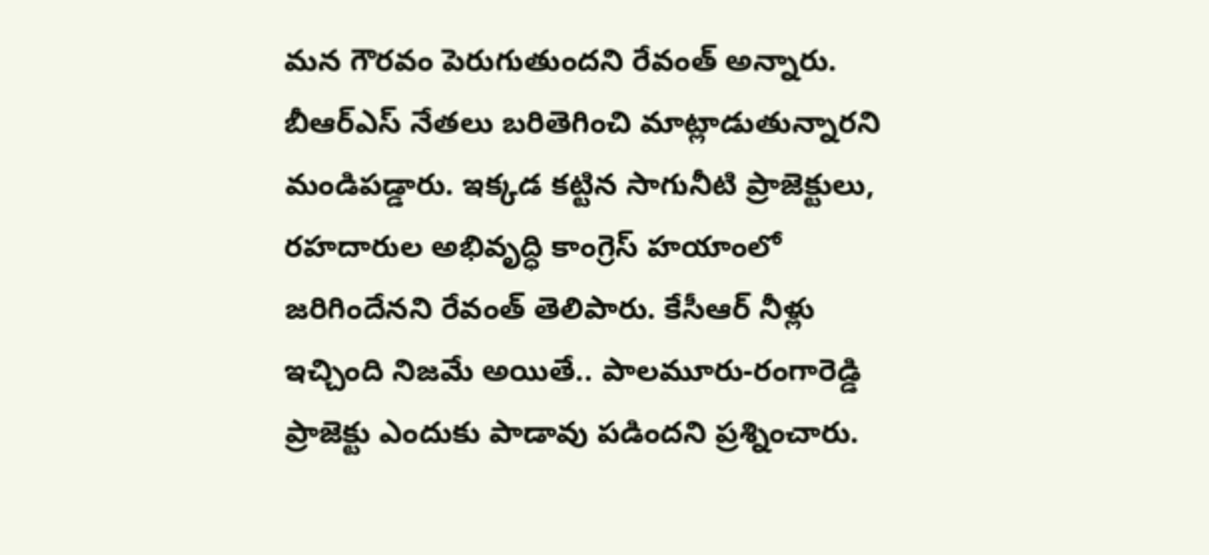మన గౌరవం పెరుగుతుందని రేవంత్ అన్నారు. బీఆర్ఎస్ నేతలు బరితెగించి మాట్లాడుతున్నారని మండిపడ్డారు. ఇక్కడ కట్టిన సాగునీటి ప్రాజెక్టులు, రహదారుల అభివృద్ధి కాంగ్రెస్ హయాంలో జరిగిందేనని రేవంత్ తెలిపారు. కేసీఆర్ నీళ్లు ఇచ్చింది నిజమే అయితే.. పాలమూరు-రంగారెడ్డి ప్రాజెక్టు ఎందుకు పాడావు పడిందని ప్రశ్నించారు.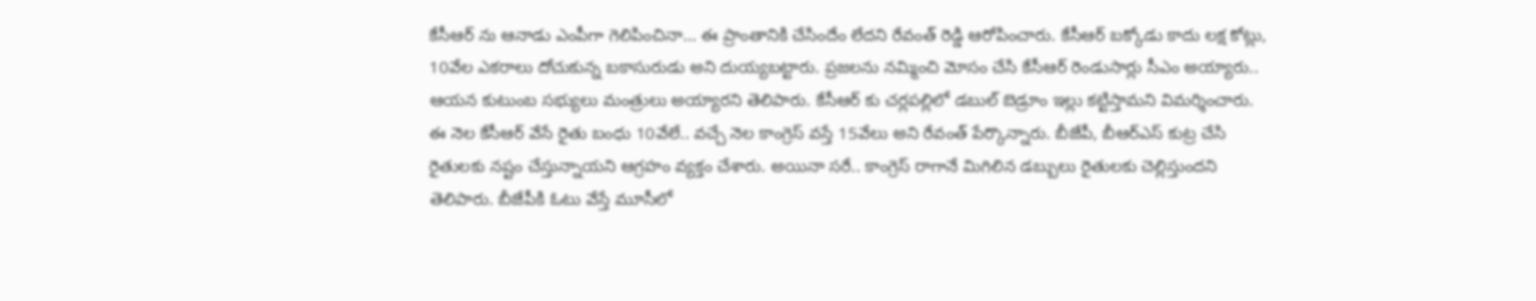కేసీఆర్ ను ఆనాడు ఎంపీగా గెలిపించినా… ఈ ప్రాంతానికి చేసిందేం లేదని రేవంత్ రెడ్డి ఆరోపించారు. కేసీఆర్ బక్కోడు కాదు లక్ష కోట్లు, 10వేల ఎకరాలు దోచుకున్న బకాసురుడు అని దుయ్యబట్టారు. ప్రజలను నమ్మించి మోసం చేసి కేసీఆర్ రెండుసార్లు సీఎం అయ్యారు.. ఆయన కుటుంబ సభ్యులు మంత్రులు అయ్యారని తెలిపారు. కేసీఆర్ కు చర్లపల్లిలో డబుల్ బెడ్రూం ఇల్లు కట్టిస్తామని విమర్శించారు. ఈ నెల కేసీఆర్ వేసే రైతు బంధు 10వేలే.. వచ్చే నెల కాంగ్రెస్ వస్తే 15వేలు అని రేవంత్ పేర్కొన్నారు. బీజేపీ, బీఆర్ఎస్ కుట్ర చేసి రైతులకు నష్టం చేస్తున్నాయని ఆగ్రహం వ్యక్తం చేశారు. అయినా సరే.. కాంగ్రెస్ రాగానే మిగిలిన డబ్బులు రైతులకు చెల్లిస్తుందని తెలిపారు. బీజేపీకి ఓటు వేస్తే మూసీలో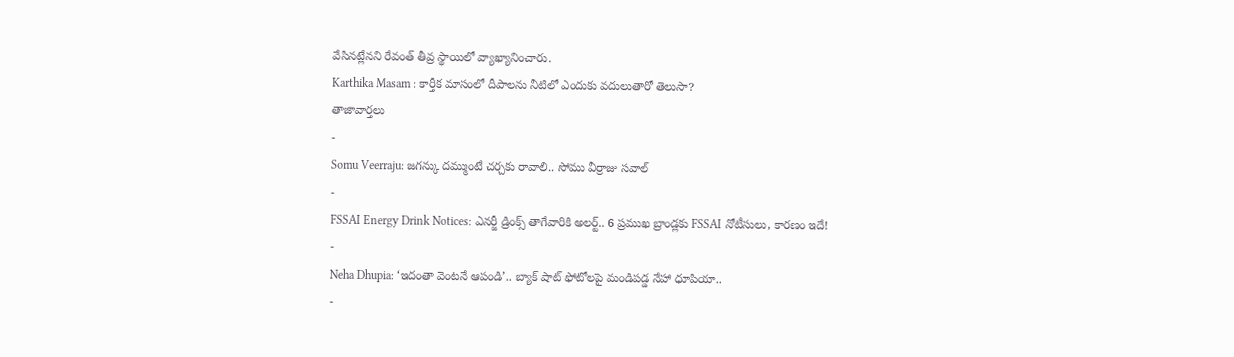వేసినట్లేనని రేవంత్ తీవ్ర స్థాయిలో వ్యాఖ్యానించారు.
Karthika Masam : కార్తీక మాసంలో దీపాలను నీటిలో ఎందుకు వదులుతారో తెలుసా?
తాజావార్తలు
-
Somu Veerraju: జగన్కు దమ్ముంటే చర్చకు రావాలి.. సోము వీర్రాజు సవాల్
-
FSSAI Energy Drink Notices: ఎనర్జీ డ్రింక్స్ తాగేవారికి అలర్ట్.. 6 ప్రముఖ బ్రాండ్లకు FSSAI నోటీసులు, కారణం ఇదే!
-
Neha Dhupia: ‘ఇదంతా వెంటనే ఆపండి’.. బ్యాక్ షాట్ ఫోటోలపై మండిపడ్డ నేహా ధూపియా..
-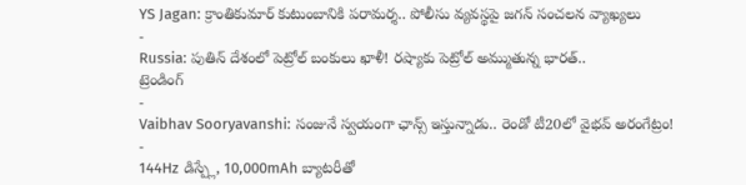YS Jagan: క్రాంతికుమార్ కుటుంబానికి పరామర్శ.. పోలీసు వ్యవస్థపై జగన్ సంచలన వ్యాఖ్యలు
-
Russia: పుతిన్ దేశంలో పెట్రోల్ బంకులు ఖాళీ! రష్యాకు పెట్రోల్ అమ్ముతున్న భారత్..
ట్రెండింగ్
-
Vaibhav Sooryavanshi: సంజునే స్వయంగా ఛాన్స్ ఇస్తున్నాడు.. రెండో టీ20లో వైభవ్ అరంగేట్రం!
-
144Hz డిస్ప్లే, 10,000mAh బ్యాటరీతో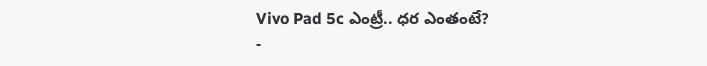Vivo Pad 5c ఎంట్రీ.. ధర ఎంతంటే?
-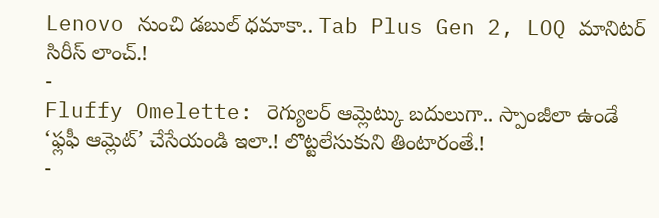Lenovo నుంచి డబుల్ ధమాకా.. Tab Plus Gen 2, LOQ మానిటర్ సిరీస్ లాంచ్.!
-
Fluffy Omelette: రెగ్యులర్ ఆమ్లెట్కు బదులుగా.. స్పాంజీలా ఉండే ‘ఫ్లఫీ ఆమ్లెట్’ చేసేయండి ఇలా.! లొట్టలేసుకుని తింటారంతే.!
-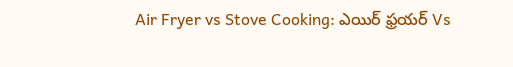Air Fryer vs Stove Cooking: ఎయిర్ ఫ్రయర్ Vs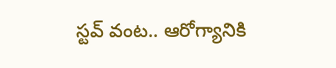స్టవ్ వంట.. ఆరోగ్యానికి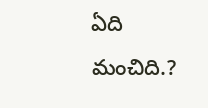ఏది మంచిది.?